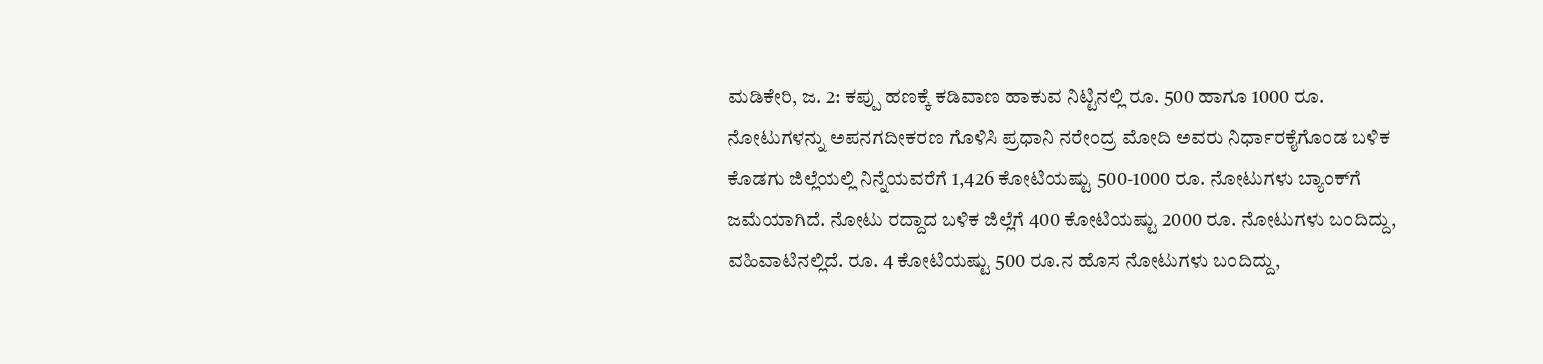ಮಡಿಕೇರಿ, ಜ. 2: ಕಪ್ಪು ಹಣಕ್ಕೆ ಕಡಿವಾಣ ಹಾಕುವ ನಿಟ್ಟಿನಲ್ಲಿ ರೂ. 500 ಹಾಗೂ 1000 ರೂ. ನೋಟುಗಳನ್ನು ಅಪನಗದೀಕರಣ ಗೊಳಿಸಿ ಪ್ರಧಾನಿ ನರೇಂದ್ರ ಮೋದಿ ಅವರು ನಿರ್ಧಾರಕೈಗೊಂಡ ಬಳಿಕ ಕೊಡಗು ಜಿಲ್ಲೆಯಲ್ಲಿ ನಿನ್ನೆಯವರೆಗೆ 1,426 ಕೋಟಿಯಷ್ಟು 500-1000 ರೂ. ನೋಟುಗಳು ಬ್ಯಾಂಕ್‍ಗೆ ಜಮೆಯಾಗಿದೆ. ನೋಟು ರದ್ದಾದ ಬಳಿಕ ಜಿಲ್ಲೆಗೆ 400 ಕೋಟಿಯಷ್ಟು 2000 ರೂ. ನೋಟುಗಳು ಬಂದಿದ್ದು, ವಹಿವಾಟಿನಲ್ಲಿದೆ. ರೂ. 4 ಕೋಟಿಯಷ್ಟು 500 ರೂ.ನ ಹೊಸ ನೋಟುಗಳು ಬಂದಿದ್ದು,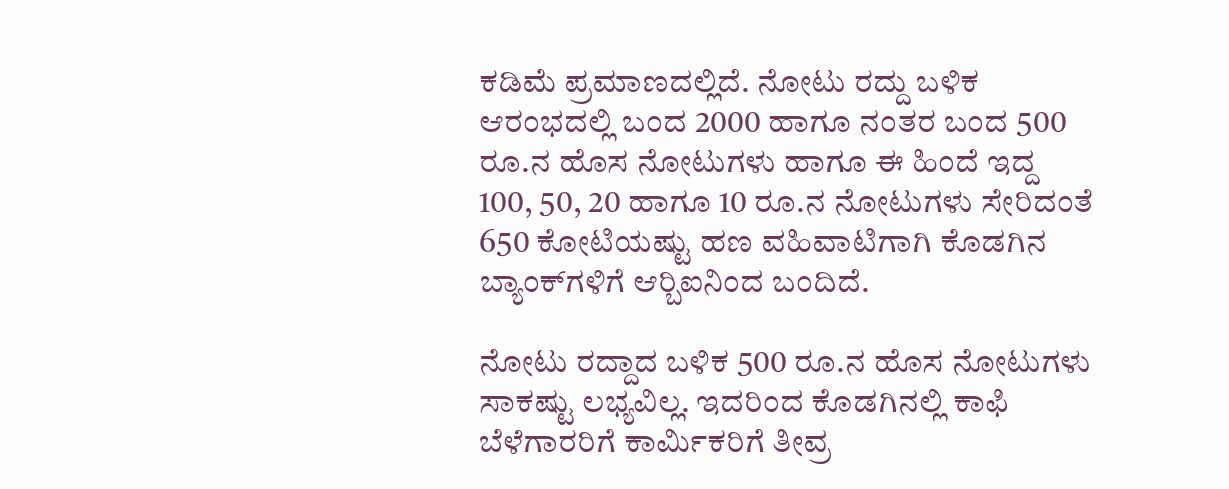ಕಡಿಮೆ ಪ್ರಮಾಣದಲ್ಲಿದೆ. ನೋಟು ರದ್ದು ಬಳಿಕ ಆರಂಭದಲ್ಲಿ ಬಂದ 2000 ಹಾಗೂ ನಂತರ ಬಂದ 500 ರೂ.ನ ಹೊಸ ನೋಟುಗಳು ಹಾಗೂ ಈ ಹಿಂದೆ ಇದ್ದ 100, 50, 20 ಹಾಗೂ 10 ರೂ.ನ ನೋಟುಗಳು ಸೇರಿದಂತೆ 650 ಕೋಟಿಯಷ್ಟು ಹಣ ವಹಿವಾಟಿಗಾಗಿ ಕೊಡಗಿನ ಬ್ಯಾಂಕ್‍ಗಳಿಗೆ ಆರ್‍ಬಿಐನಿಂದ ಬಂದಿದೆ.

ನೋಟು ರದ್ದಾದ ಬಳಿಕ 500 ರೂ.ನ ಹೊಸ ನೋಟುಗಳು ಸಾಕಷ್ಟು ಲಭ್ಯವಿಲ್ಲ. ಇದರಿಂದ ಕೊಡಗಿನಲ್ಲಿ ಕಾಫಿ ಬೆಳೆಗಾರರಿಗೆ ಕಾರ್ಮಿಕರಿಗೆ ತೀವ್ರ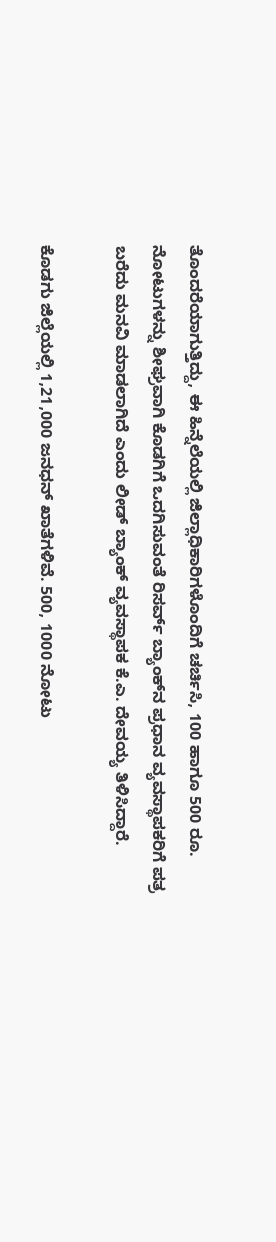ತೊಂದರೆಯಾಗುತ್ತಿದ್ದು, ಈ ಹಿನ್ನೆಲೆಯಲ್ಲಿ ಜಿಲ್ಲಾಧಿಕಾರಿಗಳೊಂದಿಗೆ ಚರ್ಚಿಸಿ, 100 ಹಾಗೂ 500 ರೂ. ನೋಟುಗಳನ್ನು ಶೀಘ್ರವಾಗಿ ಕೊಡಗಿಗೆ ಒದಗಿಸುವಂತೆ ರಿಸರ್ವ್ ಬ್ಯಾಂಕ್‍ನ ಪ್ರಧಾನ ವ್ಯವಸ್ಥಾಪಕರಿಗೆ ಪತ್ರ ಬರೆದು ಮನವಿ ಮಾಡಲಾಗಿದೆ ಎಂದು ಲೀಡ್ ಬ್ಯಾಂಕ್ ವ್ಯವಸ್ಥಾಪಕ ಕೆ.ಎ. ದೇವಯ್ಯ ತಿಳಿಸಿದ್ದಾರೆ.

ಕೊಡಗು ಜಿಲ್ಲೆಯಲ್ಲಿ 1,21,000 ಜನಧನ್ ಖಾತೆಗಳಿವೆ. 500, 1000 ನೋಟು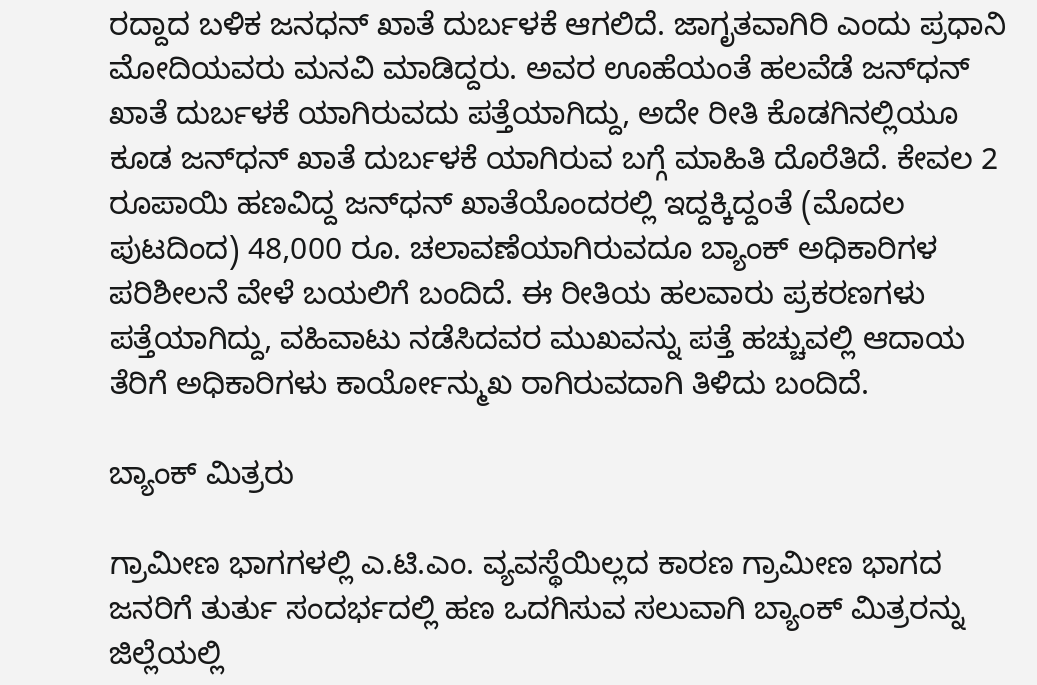ರದ್ದಾದ ಬಳಿಕ ಜನಧನ್ ಖಾತೆ ದುರ್ಬಳಕೆ ಆಗಲಿದೆ. ಜಾಗೃತವಾಗಿರಿ ಎಂದು ಪ್ರಧಾನಿ ಮೋದಿಯವರು ಮನವಿ ಮಾಡಿದ್ದರು. ಅವರ ಊಹೆಯಂತೆ ಹಲವೆಡೆ ಜನ್‍ಧನ್ ಖಾತೆ ದುರ್ಬಳಕೆ ಯಾಗಿರುವದು ಪತ್ತೆಯಾಗಿದ್ದು, ಅದೇ ರೀತಿ ಕೊಡಗಿನಲ್ಲಿಯೂ ಕೂಡ ಜನ್‍ಧನ್ ಖಾತೆ ದುರ್ಬಳಕೆ ಯಾಗಿರುವ ಬಗ್ಗೆ ಮಾಹಿತಿ ದೊರೆತಿದೆ. ಕೇವಲ 2 ರೂಪಾಯಿ ಹಣವಿದ್ದ ಜನ್‍ಧನ್ ಖಾತೆಯೊಂದರಲ್ಲಿ ಇದ್ದಕ್ಕಿದ್ದಂತೆ (ಮೊದಲ ಪುಟದಿಂದ) 48,000 ರೂ. ಚಲಾವಣೆಯಾಗಿರುವದೂ ಬ್ಯಾಂಕ್ ಅಧಿಕಾರಿಗಳ ಪರಿಶೀಲನೆ ವೇಳೆ ಬಯಲಿಗೆ ಬಂದಿದೆ. ಈ ರೀತಿಯ ಹಲವಾರು ಪ್ರಕರಣಗಳು ಪತ್ತೆಯಾಗಿದ್ದು, ವಹಿವಾಟು ನಡೆಸಿದವರ ಮುಖವನ್ನು ಪತ್ತೆ ಹಚ್ಚುವಲ್ಲಿ ಆದಾಯ ತೆರಿಗೆ ಅಧಿಕಾರಿಗಳು ಕಾರ್ಯೋನ್ಮುಖ ರಾಗಿರುವದಾಗಿ ತಿಳಿದು ಬಂದಿದೆ.

ಬ್ಯಾಂಕ್ ಮಿತ್ರರು

ಗ್ರಾಮೀಣ ಭಾಗಗಳಲ್ಲಿ ಎ.ಟಿ.ಎಂ. ವ್ಯವಸ್ಥೆಯಿಲ್ಲದ ಕಾರಣ ಗ್ರಾಮೀಣ ಭಾಗದ ಜನರಿಗೆ ತುರ್ತು ಸಂದರ್ಭದಲ್ಲಿ ಹಣ ಒದಗಿಸುವ ಸಲುವಾಗಿ ಬ್ಯಾಂಕ್ ಮಿತ್ರರನ್ನು ಜಿಲ್ಲೆಯಲ್ಲಿ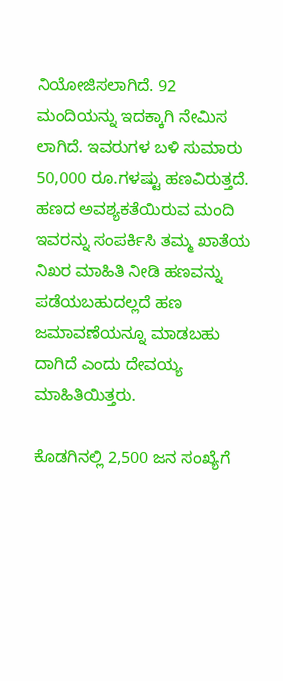ನಿಯೋಜಿಸಲಾಗಿದೆ. 92 ಮಂದಿಯನ್ನು ಇದಕ್ಕಾಗಿ ನೇಮಿಸ ಲಾಗಿದೆ. ಇವರುಗಳ ಬಳಿ ಸುಮಾರು 50,000 ರೂ.ಗಳಷ್ಟು ಹಣವಿರುತ್ತದೆ. ಹಣದ ಅವಶ್ಯಕತೆಯಿರುವ ಮಂದಿ ಇವರನ್ನು ಸಂಪರ್ಕಿಸಿ ತಮ್ಮ ಖಾತೆಯ ನಿಖರ ಮಾಹಿತಿ ನೀಡಿ ಹಣವನ್ನು ಪಡೆಯಬಹುದಲ್ಲದೆ ಹಣ ಜಮಾವಣೆಯನ್ನೂ ಮಾಡಬಹು ದಾಗಿದೆ ಎಂದು ದೇವಯ್ಯ ಮಾಹಿತಿಯಿತ್ತರು.

ಕೊಡಗಿನಲ್ಲಿ 2,500 ಜನ ಸಂಖ್ಯೆಗೆ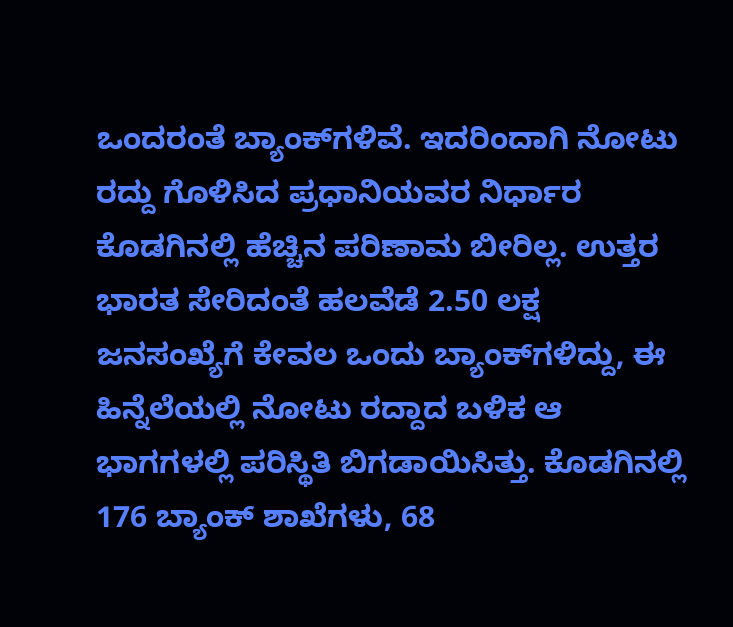ಒಂದರಂತೆ ಬ್ಯಾಂಕ್‍ಗಳಿವೆ. ಇದರಿಂದಾಗಿ ನೋಟು ರದ್ದು ಗೊಳಿಸಿದ ಪ್ರಧಾನಿಯವರ ನಿರ್ಧಾರ ಕೊಡಗಿನಲ್ಲಿ ಹೆಚ್ಚಿನ ಪರಿಣಾಮ ಬೀರಿಲ್ಲ. ಉತ್ತರ ಭಾರತ ಸೇರಿದಂತೆ ಹಲವೆಡೆ 2.50 ಲಕ್ಷ ಜನಸಂಖ್ಯೆಗೆ ಕೇವಲ ಒಂದು ಬ್ಯಾಂಕ್‍ಗಳಿದ್ದು, ಈ ಹಿನ್ನೆಲೆಯಲ್ಲಿ ನೋಟು ರದ್ದಾದ ಬಳಿಕ ಆ ಭಾಗಗಳಲ್ಲಿ ಪರಿಸ್ಥಿತಿ ಬಿಗಡಾಯಿಸಿತ್ತು. ಕೊಡಗಿನಲ್ಲಿ 176 ಬ್ಯಾಂಕ್ ಶಾಖೆಗಳು, 68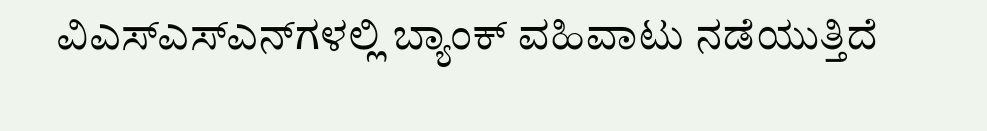ವಿಎಸ್‍ಎಸ್‍ಎನ್‍ಗಳಲ್ಲಿ ಬ್ಯಾಂಕ್ ವಹಿವಾಟು ನಡೆಯುತ್ತಿದೆ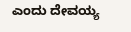ಎಂದು ದೇವಯ್ಯ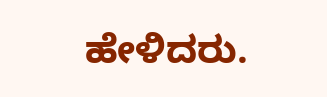ಹೇಳಿದರು.